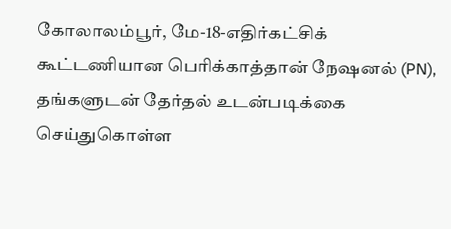கோலாலம்பூர், மே-18-எதிர்கட்சிக் கூட்டணியான பெரிக்காத்தான் நேஷனல் (PN), தங்களுடன் தேர்தல் உடன்படிக்கை செய்துகொள்ள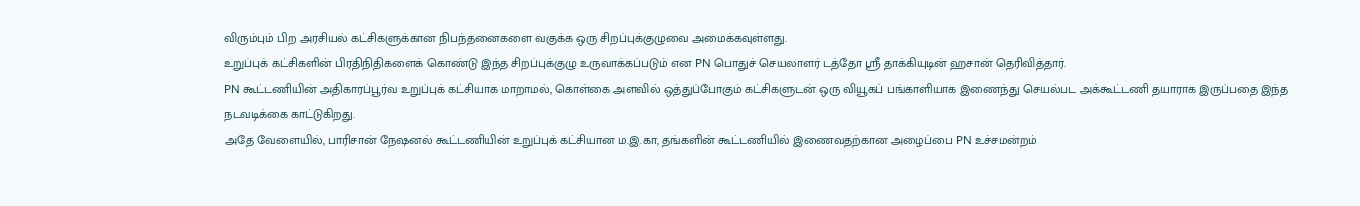விரும்பும் பிற அரசியல் கட்சிகளுக்கான நிபந்தனைகளை வகுக்க ஒரு சிறப்புக்குழுவை அமைக்கவுள்ளது.
உறுப்புக் கட்சிகளின் பிரதிநிதிகளைக் கொண்டு இந்த சிறப்புக்குழு உருவாக்கப்படும் என PN பொதுச் செயலாளர் டத்தோ ஸ்ரீ தாக்கியுடின் ஹசான் தெரிவித்தார்.
PN கூட்டணியின் அதிகாரப்பூர்வ உறுப்புக் கட்சியாக மாறாமல், கொள்கை அளவில் ஒத்துப்போகும் கட்சிகளுடன் ஒரு வியூகப் பங்காளியாக இணைந்து செயல்பட அக்கூட்டணி தயாராக இருப்பதை இந்த நடவடிக்கை காட்டுகிறது.
அதே வேளையில், பாரிசான் நேஷனல் கூட்டணியின் உறுப்புக் கட்சியான ம.இ.கா, தங்களின் கூட்டணியில் இணைவதற்கான அழைப்பை PN உச்சமன்றம்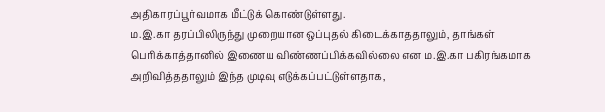அதிகாரப்பூர்வமாக மீட்டுக் கொண்டுள்ளது.
ம.இ.கா தரப்பிலிருந்து முறையான ஒப்புதல் கிடைக்காததாலும், தாங்கள் பெரிக்காத்தானில் இணைய விண்ணப்பிக்கவில்லை என ம.இ.கா பகிரங்கமாக அறிவித்ததாலும் இந்த முடிவு எடுக்கப்பட்டுள்ளதாக,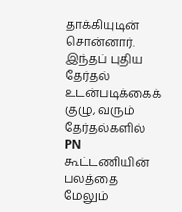தாக்கியுடின் சொன்னார்.
இந்தப் புதிய தேர்தல் உடன்படிக்கைக் குழு, வரும் தேர்தல்களில் PN கூட்டணியின் பலத்தை மேலும்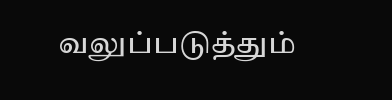வலுப்படுத்தும்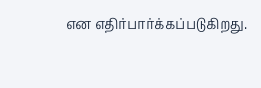என எதிர்பார்க்கப்படுகிறது.